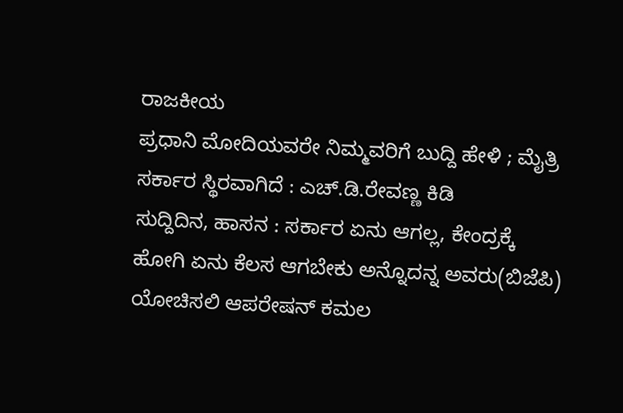ರಾಜಕೀಯ
ಪ್ರಧಾನಿ ಮೋದಿಯವರೇ ನಿಮ್ಮವರಿಗೆ ಬುದ್ದಿ ಹೇಳಿ ; ಮೈತ್ರಿ ಸರ್ಕಾರ ಸ್ಥಿರವಾಗಿದೆ : ಎಚ್.ಡಿ.ರೇವಣ್ಣ ಕಿಡಿ
ಸುದ್ದಿದಿನ, ಹಾಸನ : ಸರ್ಕಾರ ಏನು ಆಗಲ್ಲ, ಕೇಂದ್ರಕ್ಕೆ ಹೋಗಿ ಏನು ಕೆಲಸ ಆಗಬೇಕು ಅನ್ನೊದನ್ನ ಅವರು(ಬಿಜೆಪಿ) ಯೋಚಿಸಲಿ ಆಪರೇಷನ್ ಕಮಲ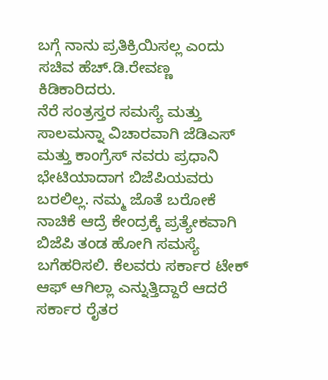ಬಗ್ಗೆ ನಾನು ಪ್ರತಿಕ್ರಿಯಿಸಲ್ಲ ಎಂದು ಸಚಿವ ಹೆಚ್.ಡಿ.ರೇವಣ್ಣ ಕಿಡಿಕಾರಿದರು.
ನೆರೆ ಸಂತ್ರಸ್ತರ ಸಮಸ್ಯೆ ಮತ್ತು ಸಾಲಮನ್ನಾ ವಿಚಾರವಾಗಿ ಜೆಡಿಎಸ್ ಮತ್ತು ಕಾಂಗ್ರೆಸ್ ನವರು ಪ್ರಧಾನಿ ಭೇಟಿಯಾದಾಗ ಬಿಜೆಪಿಯವರು ಬರಲಿಲ್ಲ. ನಮ್ಮ ಜೊತೆ ಬರೋಕೆ ನಾಚಿಕೆ ಆದ್ರೆ ಕೇಂದ್ರಕ್ಕೆ ಪ್ರತ್ಯೇಕವಾಗಿ ಬಿಜೆಪಿ ತಂಡ ಹೋಗಿ ಸಮಸ್ಯೆ ಬಗೆಹರಿಸಲಿ. ಕೆಲವರು ಸರ್ಕಾರ ಟೇಕ್ ಆಫ್ ಆಗಿಲ್ಲಾ ಎನ್ನುತ್ತಿದ್ದಾರೆ ಆದರೆ ಸರ್ಕಾರ ರೈತರ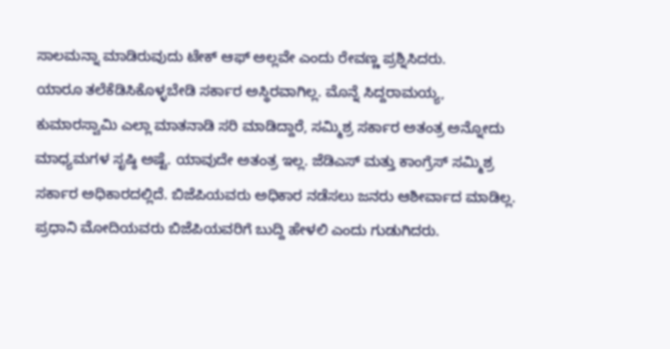ಸಾಲಮನ್ನಾ ಮಾಡಿರುವುದು ಟೇಕ್ ಆಫ್ ಅಲ್ಲವೇ ಎಂದು ರೇವಣ್ಣ ಪ್ರಶ್ನಿಸಿದರು.
ಯಾರೂ ತಲೆಕೆಡಿಸಿಕೊಳ್ಳಬೇಡಿ ಸರ್ಕಾರ ಅಸ್ಥಿರವಾಗಿಲ್ಲ. ಮೊನ್ನೆ ಸಿದ್ದರಾಮಯ್ಯ, ಕುಮಾರಸ್ವಾಮಿ ಎಲ್ಲಾ ಮಾತನಾಡಿ ಸರಿ ಮಾಡಿದ್ದಾರೆ, ಸಮ್ಮಿಶ್ರ ಸರ್ಕಾರ ಅತಂತ್ರ ಅನ್ನೋದು ಮಾಧ್ಯಮಗಳ ಸೃಷ್ಠಿ ಅಷ್ಟೆ. ಯಾವುದೇ ಅತಂತ್ರ ಇಲ್ಲ. ಜೆಡಿಎಸ್ ಮತ್ತು ಕಾಂಗ್ರೆಸ್ ಸಮ್ಮಿಶ್ರ ಸರ್ಕಾರ ಅಧಿಕಾರದಲ್ಲಿದೆ. ಬಿಜೆಪಿಯವರು ಅಧಿಕಾರ ನಡೆಸಲು ಜನರು ಆಶೀರ್ವಾದ ಮಾಡಿಲ್ಲ. ಪ್ರಧಾನಿ ಮೋದಿಯವರು ಬಿಜೆಪಿಯವರಿಗೆ ಬುದ್ದಿ ಹೇಳಲಿ ಎಂದು ಗುಡುಗಿದರು.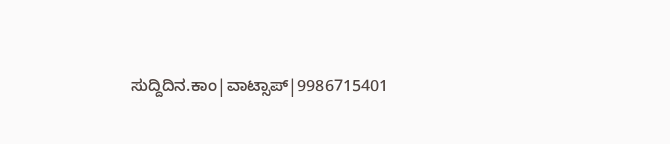ಸುದ್ದಿದಿನ.ಕಾಂ|ವಾಟ್ಸಾಪ್|9986715401